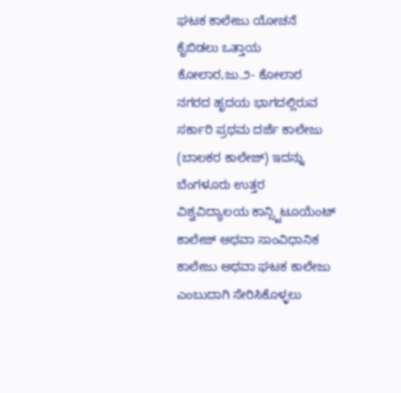ಘಟಕ ಕಾಲೇಜು ಯೋಚನೆ ಕೈಬಿಡಲು ಒತ್ತಾಯ
ಕೋಲಾರ,ಜು.೨- ಕೋಲಾರ ನಗರದ ಹೃದಯ ಭಾಗದಲ್ಲಿರುವ ಸರ್ಕಾರಿ ಪ್ರಥಮ ದರ್ಜೆ ಕಾಲೇಜು (ಬಾಲಕರ ಕಾಲೇಜ್) ಇದನ್ನು ಬೆಂಗಳೂರು ಉತ್ತರ ವಿಶ್ವವಿದ್ಯಾಲಯ ಕಾನ್ಸ್ಟಿಟೂಯೆಂಟ್ ಕಾಲೇಜ್ ಅಥವಾ ಸಾಂವಿಧಾನಿಕ ಕಾಲೇಜು ಅಥವಾ ಘಟಕ ಕಾಲೇಜು ಎಂಬುದಾಗಿ ಸೇರಿಸಿಕೊಳ್ಳಲು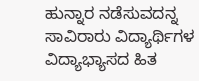ಹುನ್ನಾರ ನಡೆಸುವದನ್ನ ಸಾವಿರಾರು ವಿದ್ಯಾರ್ಥಿಗಳ ವಿದ್ಯಾಭ್ಯಾಸದ ಹಿತ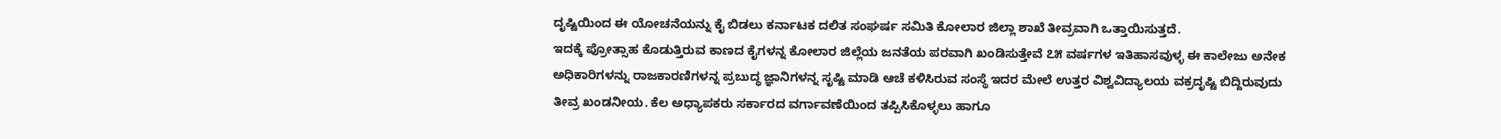ದೃಷ್ಟಿಯಿಂದ ಈ ಯೋಚನೆಯನ್ನು ಕೈ ಬಿಡಲು ಕರ್ನಾಟಕ ದಲಿತ ಸಂಘರ್ಷ ಸಮಿತಿ ಕೋಲಾರ ಜಿಲ್ಲಾ ಶಾಖೆ ತೀವ್ರವಾಗಿ ಒತ್ತಾಯಿಸುತ್ತದೆ.
ಇದಕ್ಕೆ ಪ್ರೋತ್ಸಾಹ ಕೊಡುತ್ತಿರುವ ಕಾಣದ ಕೈಗಳನ್ನ ಕೋಲಾರ ಜಿಲ್ಲೆಯ ಜನತೆಯ ಪರವಾಗಿ ಖಂಡಿಸುತ್ತೇವೆ ೭೫ ವರ್ಷಗಳ ಇತಿಹಾಸವುಳ್ಳ ಈ ಕಾಲೇಜು ಅನೇಕ ಅಧಿಕಾರಿಗಳನ್ನು ರಾಜಕಾರಣಿಗಳನ್ನ ಪ್ರಬುದ್ಧ ಜ್ಞಾನಿಗಳನ್ನ ಸೃಷ್ಟಿ ಮಾಡಿ ಆಚೆ ಕಳಿಸಿರುವ ಸಂಸ್ಥೆ ಇದರ ಮೇಲೆ ಉತ್ತರ ವಿಶ್ವವಿದ್ಯಾಲಯ ವಕ್ರದೃಷ್ಟಿ ಬಿದ್ದಿರುವುದು ತೀವ್ರ ಖಂಡನೀಯ. ಕೆಲ ಅಧ್ಯಾಪಕರು ಸರ್ಕಾರದ ವರ್ಗಾವಣೆಯಿಂದ ತಪ್ಪಿಸಿಕೊಳ್ಳಲು ಹಾಗೂ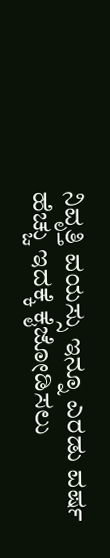ನಿವೃತ್ತಿ ವಯಸ್ಸು ಇನ್ನೂ ಎರಡು ವರ್ಷ ಹೆಚ್ಚು ಇದಕ್ಕೆ ಕೈಜೋಡಿಸಲು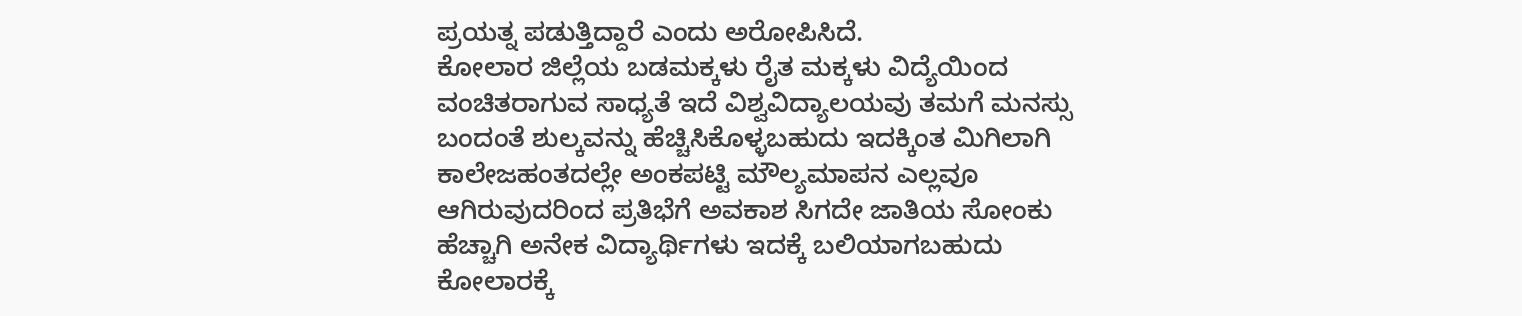ಪ್ರಯತ್ನ ಪಡುತ್ತಿದ್ದಾರೆ ಎಂದು ಅರೋಪಿಸಿದೆ.
ಕೋಲಾರ ಜಿಲ್ಲೆಯ ಬಡಮಕ್ಕಳು ರೈತ ಮಕ್ಕಳು ವಿದ್ಯೆಯಿಂದ ವಂಚಿತರಾಗುವ ಸಾಧ್ಯತೆ ಇದೆ ವಿಶ್ವವಿದ್ಯಾಲಯವು ತಮಗೆ ಮನಸ್ಸು ಬಂದಂತೆ ಶುಲ್ಕವನ್ನು ಹೆಚ್ಚಿಸಿಕೊಳ್ಳಬಹುದು ಇದಕ್ಕಿಂತ ಮಿಗಿಲಾಗಿ ಕಾಲೇಜಹಂತದಲ್ಲೇ ಅಂಕಪಟ್ಟಿ ಮೌಲ್ಯಮಾಪನ ಎಲ್ಲವೂ ಆಗಿರುವುದರಿಂದ ಪ್ರತಿಭೆಗೆ ಅವಕಾಶ ಸಿಗದೇ ಜಾತಿಯ ಸೋಂಕು ಹೆಚ್ಚಾಗಿ ಅನೇಕ ವಿದ್ಯಾರ್ಥಿಗಳು ಇದಕ್ಕೆ ಬಲಿಯಾಗಬಹುದು ಕೋಲಾರಕ್ಕೆ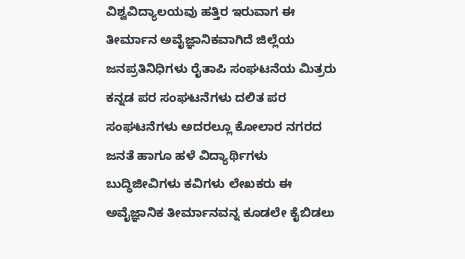ವಿಶ್ವವಿದ್ಯಾಲಯವು ಹತ್ತಿರ ಇರುವಾಗ ಈ ತೀರ್ಮಾನ ಅವೈಜ್ಞಾನಿಕವಾಗಿದೆ ಜಿಲ್ಲೆಯ ಜನಪ್ರತಿನಿಧಿಗಳು ರೈತಾಪಿ ಸಂಘಟನೆಯ ಮಿತ್ರರು ಕನ್ನಡ ಪರ ಸಂಘಟನೆಗಳು ದಲಿತ ಪರ ಸಂಘಟನೆಗಳು ಅದರಲ್ಲೂ ಕೋಲಾರ ನಗರದ ಜನತೆ ಹಾಗೂ ಹಳೆ ವಿದ್ಯಾರ್ಥಿಗಳು ಬುದ್ಧಿಜೀವಿಗಳು ಕವಿಗಳು ಲೇಖಕರು ಈ ಅವೈಜ್ಞಾನಿಕ ತೀರ್ಮಾನವನ್ನ ಕೂಡಲೇ ಕೈಬಿಡಲು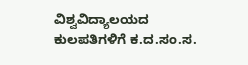ವಿಶ್ವವಿದ್ಯಾಲಯದ ಕುಲಪತಿಗಳಿಗೆ ಕ.ದ.ಸಂ.ಸ.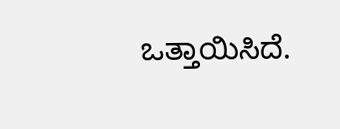ಒತ್ತಾಯಿಸಿದೆ.